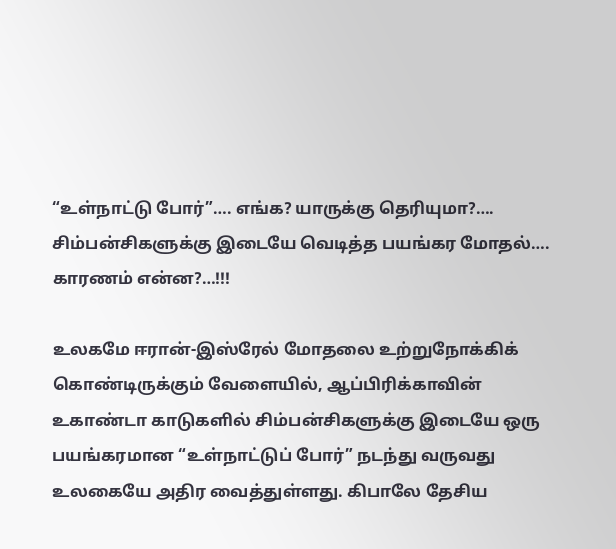“உள்நாட்டு போர்”…. எங்க? யாருக்கு தெரியுமா?…. சிம்பன்சிகளுக்கு இடையே வெடித்த பயங்கர மோதல்…. காரணம் என்ன?…!!!

உலகமே ஈரான்-இஸ்ரேல் மோதலை உற்றுநோக்கிக் கொண்டிருக்கும் வேளையில், ஆப்பிரிக்காவின் உகாண்டா காடுகளில் சிம்பன்சிகளுக்கு இடையே ஒரு பயங்கரமான “உள்நாட்டுப் போர்” நடந்து வருவது உலகையே அதிர வைத்துள்ளது. கிபாலே தேசிய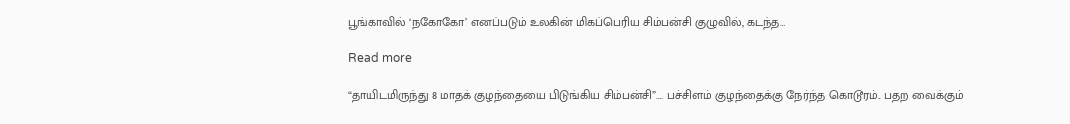பூங்காவில் ‘நகோகோ’ எனப்படும் உலகின் மிகப்பெரிய சிம்பன்சி குழுவில், கடந்த…

Read more

“தாயிடமிருந்து 8 மாதக் குழந்தையை பிடுங்கிய சிம்பன்சி”…. பச்சிளம் குழந்தைக்கு நேர்ந்த கொடூரம்.. பதற வைக்கும்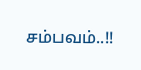சம்பவம்..!!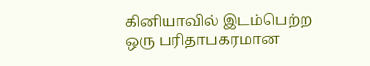கினியாவில் இடம்பெற்ற ஒரு பரிதாபகரமான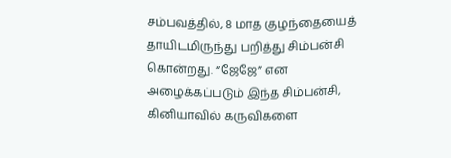சம்பவத்தில், 8 மாத குழந்தையைத் தாயிடமிருந்து பறித்து சிம்பன்சி கொன்றது. “ஜேஜே” என அழைக்கப்படும் இந்த சிம்பன்சி, கினியாவில் கருவிகளை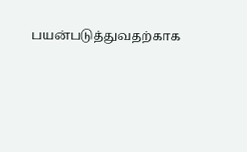பயன்படுத்துவதற்காக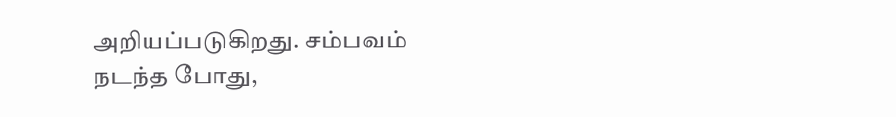அறியப்படுகிறது. சம்பவம் நடந்த போது,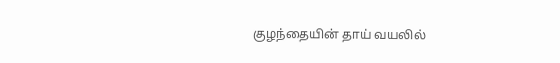குழந்தையின் தாய் வயலில்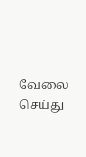வேலை செய்து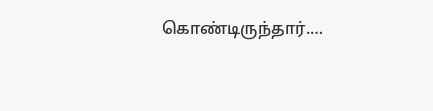கொண்டிருந்தார்.…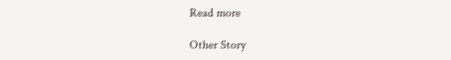Read more

Other Story